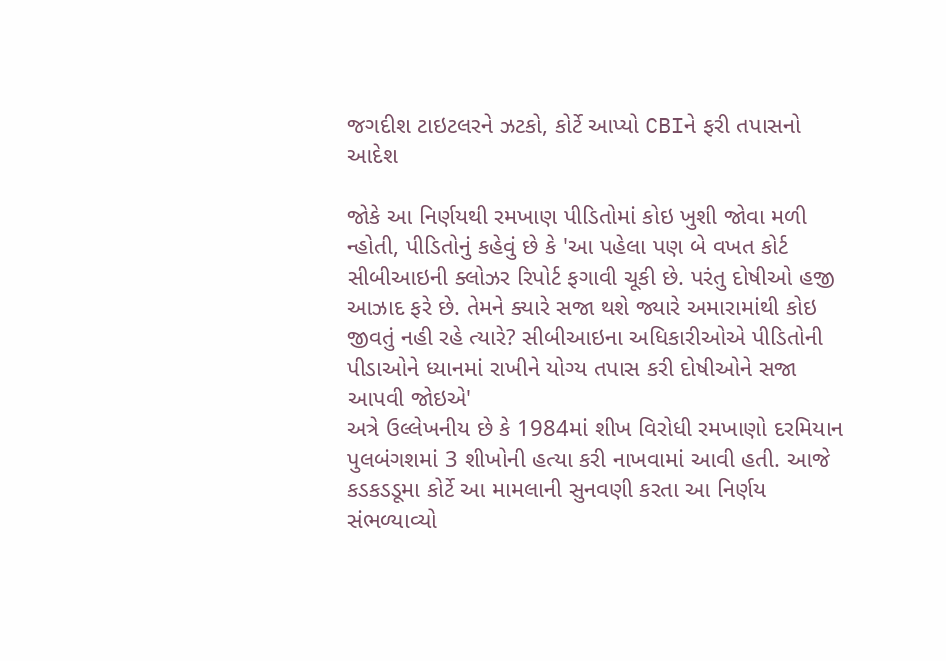જગદીશ ટાઇટલરને ઝટકો, કોર્ટે આપ્યો CBIને ફરી તપાસનો આદેશ

જોકે આ નિર્ણયથી રમખાણ પીડિતોમાં કોઇ ખુશી જોવા મળી ન્હોતી, પીડિતોનું કહેવું છે કે 'આ પહેલા પણ બે વખત કોર્ટ સીબીઆઇની ક્લોઝર રિપોર્ટ ફગાવી ચૂકી છે. પરંતુ દોષીઓ હજી આઝાદ ફરે છે. તેમને ક્યારે સજા થશે જ્યારે અમારામાંથી કોઇ જીવતું નહી રહે ત્યારે? સીબીઆઇના અધિકારીઓએ પીડિતોની પીડાઓને ધ્યાનમાં રાખીને યોગ્ય તપાસ કરી દોષીઓને સજા આપવી જોઇએ'
અત્રે ઉલ્લેખનીય છે કે 1984માં શીખ વિરોધી રમખાણો દરમિયાન પુલબંગશમાં 3 શીખોની હત્યા કરી નાખવામાં આવી હતી. આજે કડકડડૂમા કોર્ટે આ મામલાની સુનવણી કરતા આ નિર્ણય સંભળ્યાવ્યો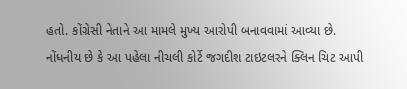હતો. કોંગ્રેસી નેતાને આ મામલે મુખ્ય આરોપી બનાવવામાં આવ્યા છે.
નોંધનીય છે કે આ પહેલા નીચલી કોર્ટે જગદીશ ટાઇટલરને ક્લિન ચિટ આપી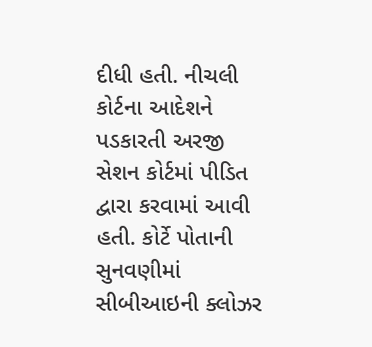દીધી હતી. નીચલી કોર્ટના આદેશને પડકારતી અરજી સેશન કોર્ટમાં પીડિત દ્વારા કરવામાં આવી હતી. કોર્ટે પોતાની સુનવણીમાં સીબીઆઇની ક્લોઝર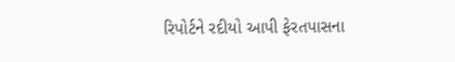રિપોર્ટને રદીયો આપી ફેરતપાસના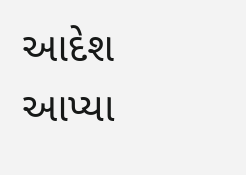આદેશ આપ્યા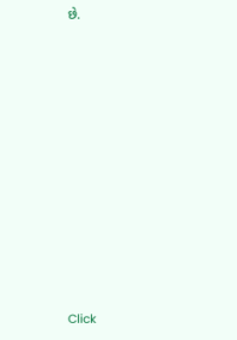છે.












Click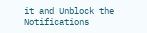it and Unblock the Notifications